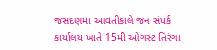જસદણમા આવતીકાલે જન સંપર્ક કાર્યાલય ખાતે 15મી ઓગસ્ટ તિરંગા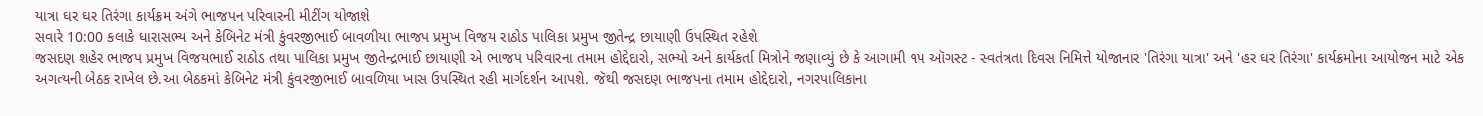યાત્રા ઘર ઘર તિરંગા કાર્યક્રમ અંગે ભાજપન પરિવારની મીટીંગ યોજાશે
સવારે 10:00 કલાકે ધારાસભ્ય અને કેબિનેટ મંત્રી કુંવરજીભાઈ બાવળીયા ભાજપ પ્રમુખ વિજય રાઠોડ પાલિકા પ્રમુખ જીતેન્દ્ર છાયાણી ઉપસ્થિત રહેશે
જસદણ શહેર ભાજપ પ્રમુખ વિજયભાઈ રાઠોડ તથા પાલિકા પ્રમુખ જીતેન્દ્રભાઈ છાયાણી એ ભાજપ પરિવારના તમામ હોદ્દેદારો, સભ્યો અને કાર્યકર્તા મિત્રોને જણાવ્યું છે કે આગામી ૧૫ ઑગસ્ટ - સ્વતંત્રતા દિવસ નિમિત્તે યોજાનાર 'તિરંગા યાત્રા' અને 'હર ઘર તિરંગા' કાર્યક્રમોના આયોજન માટે એક અગત્યની બેઠક રાખેલ છે.આ બેઠકમાં કેબિનેટ મંત્રી કુંવરજીભાઈ બાવળિયા ખાસ ઉપસ્થિત રહી માર્ગદર્શન આપશે. જૅથી જસદણ ભાજપના તમામ હોદ્દેદારો, નગરપાલિકાના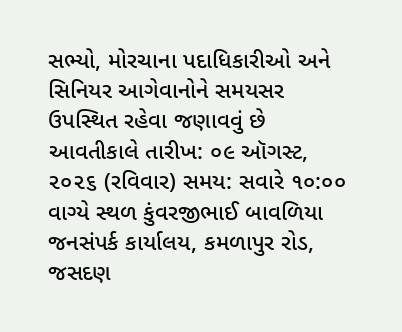સભ્યો, મોરચાના પદાધિકારીઓ અને સિનિયર આગેવાનોને સમયસર ઉપસ્થિત રહેવા જણાવવું છે આવતીકાલે તારીખ: ૦૯ ઑગસ્ટ, ૨૦૨૬ (રવિવાર) સમય: સવારે ૧૦:૦૦ વાગ્યે સ્થળ કુંવરજીભાઈ બાવળિયા જનસંપર્ક કાર્યાલય, કમળાપુર રોડ, જસદણ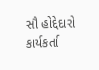સૌ હોદ્દેદારો કાર્યકર્તા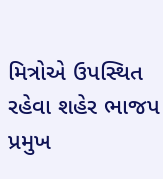મિત્રોએ ઉપસ્થિત રહેવા શહેર ભાજપ પ્રમુખ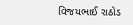વિજયભાઈ રાઠોડ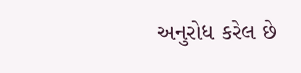અનુરોધ કરેલ છે